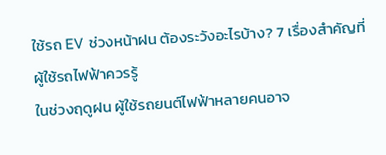ใช้รถ EV ช่วงหน้าฝน ต้องระวังอะไรบ้าง? 7 เรื่องสำคัญที่ผู้ใช้รถไฟฟ้าควรรู้
ในช่วงฤดูฝน ผู้ใช้รถยนต์ไฟฟ้าหลายคนอาจ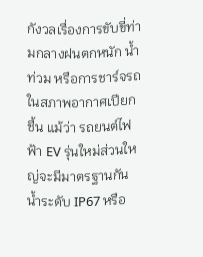กังวลเรื่องการขับขี่ท่ามกลางฝนตกหนัก น้ำท่วม หรือการชาร์จรถในสภาพอากาศเปียกชื้น แม้ว่า รถยนต์ไฟฟ้า EV รุ่นใหม่ส่วนใหญ่จะมีมาตรฐานกันน้ำระดับ IP67 หรือ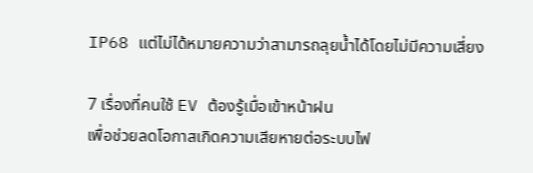IP68 แต่ไม่ได้หมายความว่าสามารถลุยน้ำได้โดยไม่มีความเสี่ยง

7 เรื่องที่คนใช้ EV ต้องรู้เมื่อเข้าหน้าฝน
เพื่อช่วยลดโอกาสเกิดความเสียหายต่อระบบไฟ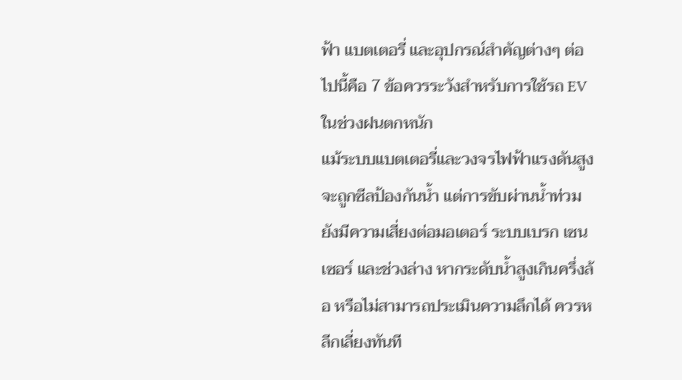ฟ้า แบตเตอรี่ และอุปกรณ์สำคัญต่างๆ ต่อไปนี้คือ 7 ข้อควรระวังสำหรับการใช้รถ EV ในช่วงฝนตกหนัก
แม้ระบบแบตเตอรี่และวงจรไฟฟ้าแรงดันสูงจะถูกซีลป้องกันน้ำ แต่การขับผ่านน้ำท่วมยังมีความเสี่ยงต่อมอเตอร์ ระบบเบรก เซนเซอร์ และช่วงล่าง หากระดับน้ำสูงเกินครึ่งล้อ หรือไม่สามารถประเมินความลึกได้ ควรหลีกเลี่ยงทันที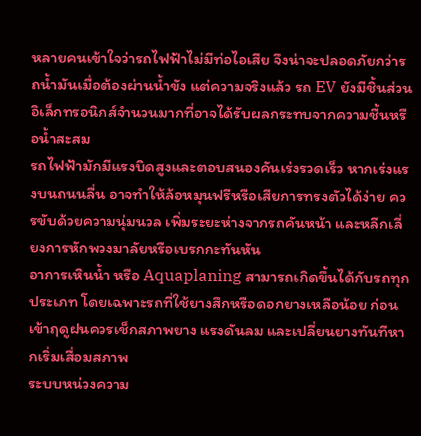หลายคนเข้าใจว่ารถไฟฟ้าไม่มีท่อไอเสีย จึงน่าจะปลอดภัยกว่ารถน้ำมันเมื่อต้องผ่านน้ำขัง แต่ความจริงแล้ว รถ EV ยังมีชิ้นส่วนอิเล็กทรอนิกส์จำนวนมากที่อาจได้รับผลกระทบจากความชื้นหรือน้ำสะสม
รถไฟฟ้ามักมีแรงบิดสูงและตอบสนองคันเร่งรวดเร็ว หากเร่งแรงบนถนนลื่น อาจทำให้ล้อหมุนฟรีหรือเสียการทรงตัวได้ง่าย ควรขับด้วยความนุ่มนวล เพิ่มระยะห่างจากรถคันหน้า และหลีกเลี่ยงการหักพวงมาลัยหรือเบรกกะทันหัน
อาการเหินน้ำ หรือ Aquaplaning สามารถเกิดขึ้นได้กับรถทุกประเภท โดยเฉพาะรถที่ใช้ยางสึกหรือดอกยางเหลือน้อย ก่อนเข้าฤดูฝนควรเช็กสภาพยาง แรงดันลม และเปลี่ยนยางทันทีหากเริ่มเสื่อมสภาพ
ระบบหน่วงความ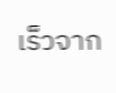เร็วจาก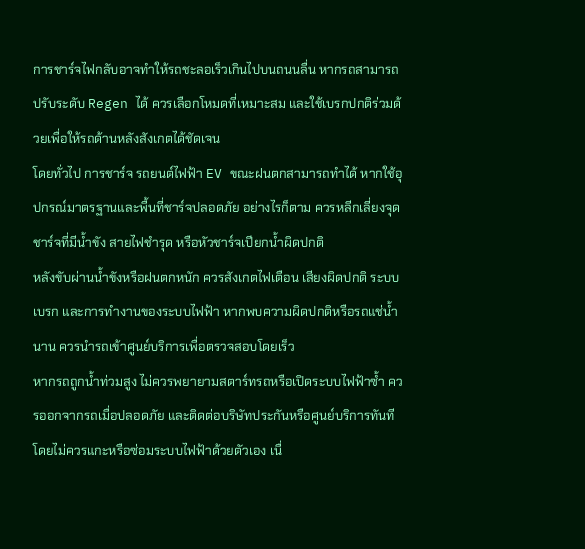การชาร์จไฟกลับอาจทำให้รถชะลอเร็วเกินไปบนถนนลื่น หากรถสามารถปรับระดับ Regen ได้ ควรเลือกโหมดที่เหมาะสม และใช้เบรกปกติร่วมด้วยเพื่อให้รถด้านหลังสังเกตได้ชัดเจน
โดยทั่วไป การชาร์จ รถยนต์ไฟฟ้า EV ขณะฝนตกสามารถทำได้ หากใช้อุปกรณ์มาตรฐานและพื้นที่ชาร์จปลอดภัย อย่างไรก็ตาม ควรหลีกเลี่ยงจุดชาร์จที่มีน้ำขัง สายไฟชำรุด หรือหัวชาร์จเปียกน้ำผิดปกติ
หลังขับผ่านน้ำขังหรือฝนตกหนัก ควรสังเกตไฟเตือน เสียงผิดปกติ ระบบเบรก และการทำงานของระบบไฟฟ้า หากพบความผิดปกติหรือรถแช่น้ำนาน ควรนำรถเข้าศูนย์บริการเพื่อตรวจสอบโดยเร็ว
หากรถถูกน้ำท่วมสูง ไม่ควรพยายามสตาร์ทรถหรือเปิดระบบไฟฟ้าซ้ำ ควรออกจากรถเมื่อปลอดภัย และติดต่อบริษัทประกันหรือศูนย์บริการทันที โดยไม่ควรแกะหรือซ่อมระบบไฟฟ้าด้วยตัวเอง เนื่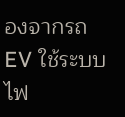องจากรถ EV ใช้ระบบไฟ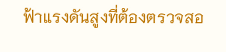ฟ้าแรงดันสูงที่ต้องตรวจสอ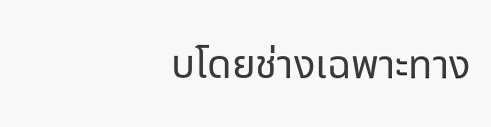บโดยช่างเฉพาะทาง